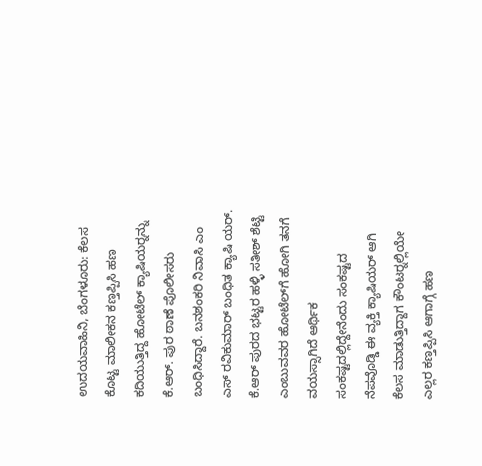ಉದಯವಾಹಿನಿ, ಬೆಂಗಳೂರು: ಕೆಲಸ ಕೊಟ್ಟ ಮಾಲೀಕನ ಕಣ್ತಪ್ಪಿಸಿ ಹಣ ಕದಿಯುತ್ತಿದ್ದ ಹೋಟೆಲ್ ಕ್ಯಾಷಿಯರ್‍ನನ್ನು ಕೆ.ಆರ್. ಪುರ ಠಾಣೆ ಪೊಲೀಸರು ಬಂಧಿಸಿದ್ದಾರೆ. ಬನಶಂಕರಿ ನಿವಾಸಿ ಎಂ ಎಸ್ ರವಿಕುಮಾರ್ ಬಂಧಿತ ಕ್ಯಾಷಿ ಯರ್. ಕೆ.ಆರ್ ಪುರದ ಭಟ್ಟರ ಹಳ್ಳಿ ಸತೀಶ್ ಶೆಟ್ಟಿ ಎಂಬುವವರ ಹೋಟೆಲ್‍ಗೆ ಹೋಗಿ ತನಗೆ ವಯಸ್ಸಾಗಿದೆ ಆರ್ಥಿಕ ಸಂಕಷ್ಟದಲ್ಲಿದ್ದೇನೆಂದು ಸಂಕಷ್ಟದ ನೆಪವೊಡ್ಡಿ ಈ ವ್ಯಕ್ತಿ ಕ್ಯಾಷಿಯರ್ ಆಗಿ ಕೆಲಸ ಮಾಡುತ್ತಿದ್ದಾಗ ಕೌಂಟರ್‍ನಲ್ಲಿಯೇ ಎಲ್ಲರ ಕಣ್ತಪ್ಪಿಸಿ ಆಗಾಗ್ಗೆ ಹಣ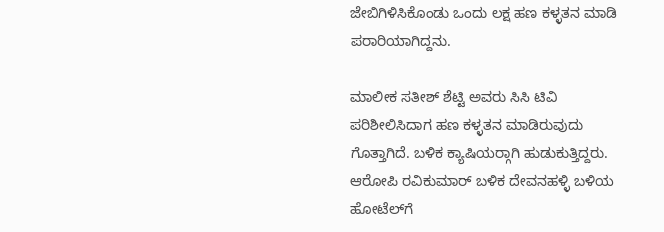ಜೇಬಿಗಿಳಿಸಿಕೊಂಡು ಒಂದು ಲಕ್ಷ ಹಣ ಕಳ್ಳತನ ಮಾಡಿ ಪರಾರಿಯಾಗಿದ್ದನು.

ಮಾಲೀಕ ಸತೀಶ್ ಶೆಟ್ಟಿ ಅವರು ಸಿಸಿ ಟಿವಿ ಪರಿಶೀಲಿಸಿದಾಗ ಹಣ ಕಳ್ಳತನ ಮಾಡಿರುವುದು ಗೊತ್ತಾಗಿದೆ. ಬಳಿಕ ಕ್ಯಾಷಿಯರ್‍ಗಾಗಿ ಹುಡುಕುತ್ತಿದ್ದರು. ಆರೋಪಿ ರವಿಕುಮಾರ್ ಬಳಿಕ ದೇವನಹಳ್ಳಿ ಬಳಿಯ ಹೋಟೆಲ್‍ಗೆ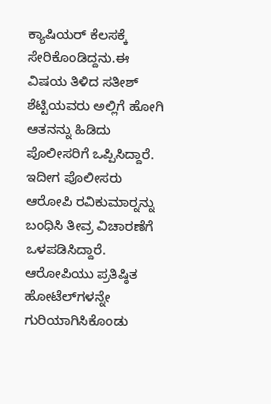ಕ್ಯಾಷಿಯರ್ ಕೆಲಸಕ್ಕೆ ಸೇರಿಕೊಂಡಿದ್ದನು.ಈ ವಿಷಯ ತಿಳಿದ ಸತೀಶ್ ಶೆಟ್ಟಿಯವರು ಅಲ್ಲಿಗೆ ಹೋಗಿ ಆತನನ್ನು ಹಿಡಿದು ಪೊಲೀಸರಿಗೆ ಒಪ್ಪಿಸಿದ್ದಾರೆ. ಇದೀಗ ಪೊಲೀಸರು ಆರೋಪಿ ರವಿಕುಮಾರ್‍ನನ್ನು ಬಂಧಿಸಿ ತೀವ್ರ ವಿಚಾರಣೆಗೆ ಒಳಪಡಿಸಿದ್ದಾರೆ. ಆರೋಪಿಯು ಪ್ರತಿಷ್ಠಿತ ಹೋಟೆಲ್‍ಗಳನ್ನೇ ಗುರಿಯಾಗಿಸಿಕೊಂಡು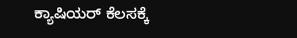ಕ್ಯಾಷಿಯರ್ ಕೆಲಸಕ್ಕೆ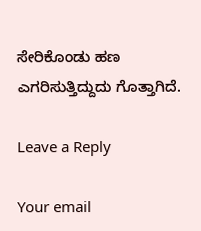ಸೇರಿಕೊಂಡು ಹಣ ಎಗರಿಸುತ್ತಿದ್ದುದು ಗೊತ್ತಾಗಿದೆ.

Leave a Reply

Your email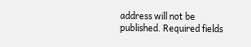address will not be published. Required fields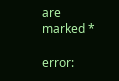are marked *

error: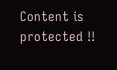Content is protected !!